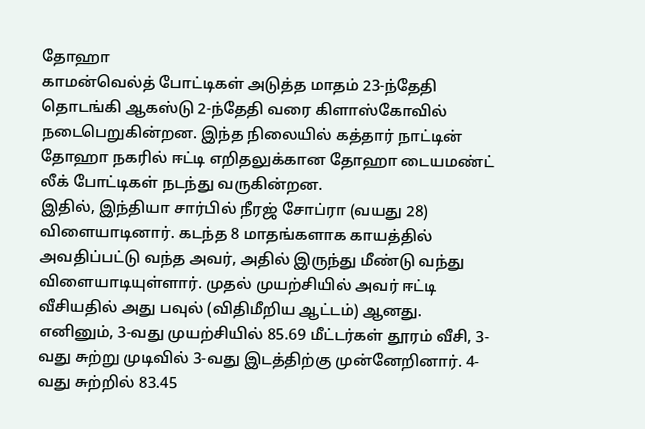தோஹா
காமன்வெல்த் போட்டிகள் அடுத்த மாதம் 23-ந்தேதி தொடங்கி ஆகஸ்டு 2-ந்தேதி வரை கிளாஸ்கோவில் நடைபெறுகின்றன. இந்த நிலையில் கத்தார் நாட்டின் தோஹா நகரில் ஈட்டி எறிதலுக்கான தோஹா டையமண்ட் லீக் போட்டிகள் நடந்து வருகின்றன.
இதில், இந்தியா சார்பில் நீரஜ் சோப்ரா (வயது 28) விளையாடினார். கடந்த 8 மாதங்களாக காயத்தில் அவதிப்பட்டு வந்த அவர், அதில் இருந்து மீண்டு வந்து விளையாடியுள்ளார். முதல் முயற்சியில் அவர் ஈட்டி வீசியதில் அது பவுல் (விதிமீறிய ஆட்டம்) ஆனது.
எனினும், 3-வது முயற்சியில் 85.69 மீட்டர்கள் தூரம் வீசி, 3-வது சுற்று முடிவில் 3-வது இடத்திற்கு முன்னேறினார். 4-வது சுற்றில் 83.45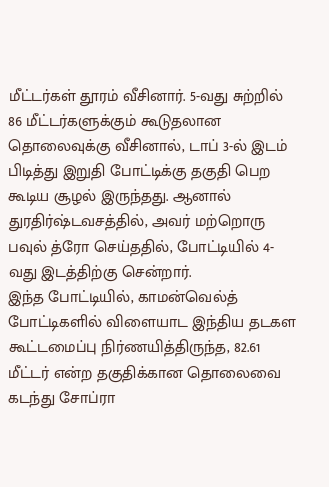மீட்டர்கள் தூரம் வீசினார். 5-வது சுற்றில் 86 மீட்டர்களுக்கும் கூடுதலான தொலைவுக்கு வீசினால், டாப் 3-ல் இடம் பிடித்து இறுதி போட்டிக்கு தகுதி பெற கூடிய சூழல் இருந்தது. ஆனால் துரதிர்ஷ்டவசத்தில், அவர் மற்றொரு பவுல் த்ரோ செய்ததில், போட்டியில் 4-வது இடத்திற்கு சென்றார்.
இந்த போட்டியில், காமன்வெல்த் போட்டிகளில் விளையாட இந்திய தடகள கூட்டமைப்பு நிர்ணயித்திருந்த, 82.61 மீட்டர் என்ற தகுதிக்கான தொலைவை கடந்து சோப்ரா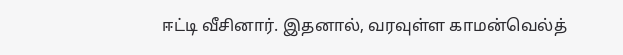ஈட்டி வீசினார். இதனால், வரவுள்ள காமன்வெல்த்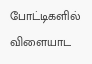போட்டிகளில் விளையாட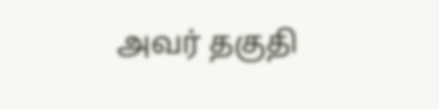அவர் தகுதி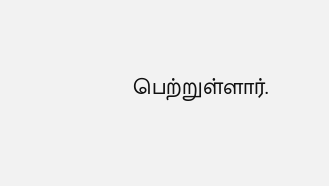பெற்றுள்ளார்.